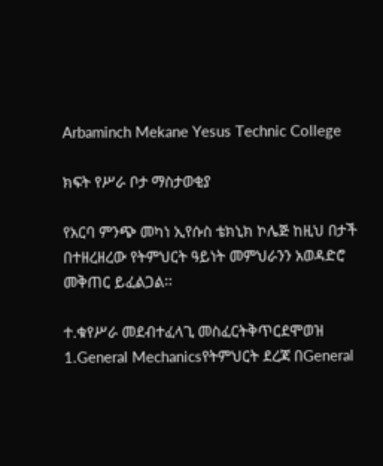Arbaminch Mekane Yesus Technic College

ክፍት የሥራ ቦታ ማስታወቂያ

የአርባ ምንጭ መካነ ኢየሱስ ቴክኒክ ኮሌጅ ከዚህ በታች በተዘረዘረው የትምህርት ዓይነት መምህራንን አወዳድሮ መቅጠር ይፈልጋል፡፡

ተ.ቁየሥራ መደብተፈላጊ መስፈርትቅጥርደሞወዝ
1.General Mechanicsየትምህርት ደረጃ በGeneral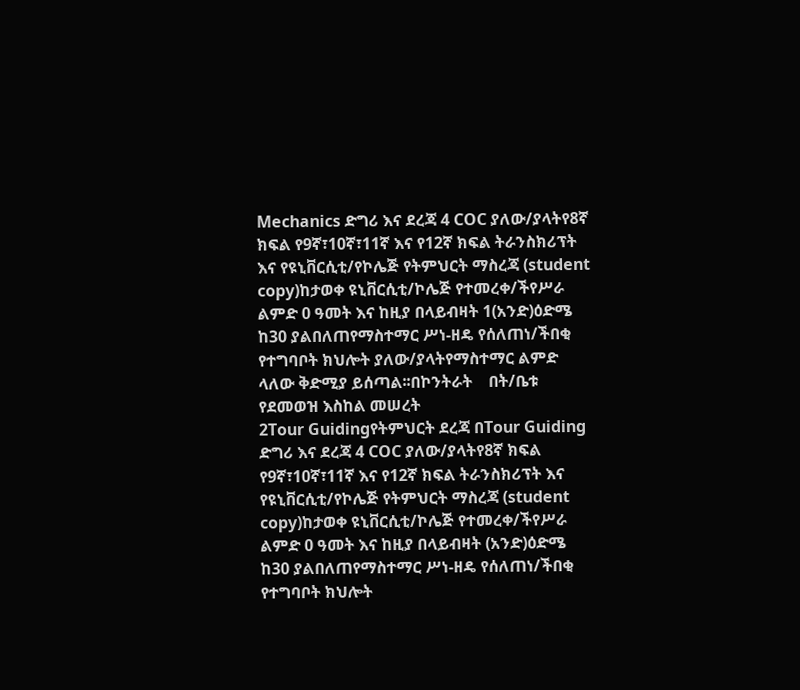Mechanics ድግሪ እና ደረጃ 4 COC ያለው/ያላትየ8ኛ ክፍል የ9ኛ፣10ኛ፣11ኛ እና የ12ኛ ክፍል ትራንስክሪፕት እና የዩኒቨርሲቲ/የኮሌጅ የትምህርት ማስረጃ (student copy)ከታወቀ ዩኒቨርሲቲ/ኮሌጅ የተመረቀ/ችየሥራ ልምድ 0 ዓመት እና ከዚያ በላይብዛት 1(አንድ)ዕድሜ ከ30 ያልበለጠየማስተማር ሥነ-ዘዴ የሰለጠነ/ችበቂ የተግባቦት ክህሎት ያለው/ያላትየማስተማር ልምድ ላለው ቅድሚያ ይሰጣል፡፡በኮንትራት    በት/ቤቱ የደመወዝ እስከል መሠረት
2Tour Guidingየትምህርት ደረጃ በTour Guiding ድግሪ እና ደረጃ 4 COC ያለው/ያላትየ8ኛ ክፍል የ9ኛ፣10ኛ፣11ኛ እና የ12ኛ ክፍል ትራንስክሪፕት እና የዩኒቨርሲቲ/የኮሌጅ የትምህርት ማስረጃ (student copy)ከታወቀ ዩኒቨርሲቲ/ኮሌጅ የተመረቀ/ችየሥራ ልምድ 0 ዓመት እና ከዚያ በላይብዛት (አንድ)ዕድሜ ከ30 ያልበለጠየማስተማር ሥነ-ዘዴ የሰለጠነ/ችበቂ የተግባቦት ክህሎት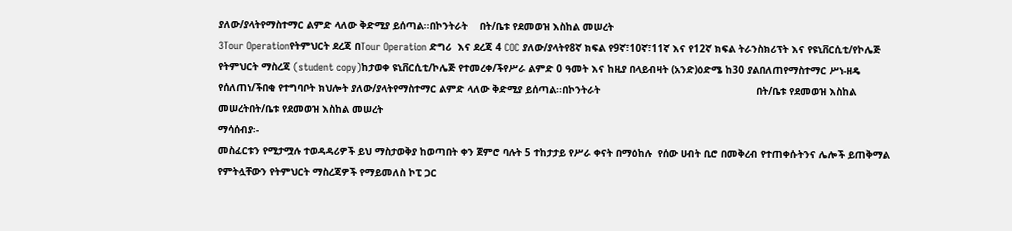ያለው/ያላትየማስተማር ልምድ ላለው ቅድሚያ ይሰጣል፡፡በኮንትራት    በት/ቤቱ የደመወዝ እስከል መሠረት
3Tour Operationየትምህርት ደረጃ በTour Operation ድግሪ  እና ደረጃ 4 COC ያለው/ያላትየ8ኛ ክፍል የ9ኛ፣10ኛ፣11ኛ እና የ12ኛ ክፍል ትራንስክሪፕት እና የዩኒቨርሲቲ/የኮሌጅ የትምህርት ማስረጃ (student copy)ከታወቀ ዩኒቨርሲቲ/ኮሌጅ የተመረቀ/ችየሥራ ልምድ 0 ዓመት እና ከዚያ በላይብዛት (አንድ)ዕድሜ ከ30 ያልበለጠየማስተማር ሥነ-ዘዴ የሰለጠነ/ችበቂ የተግባቦት ክህሎት ያለው/ያላትየማስተማር ልምድ ላለው ቅድሚያ ይሰጣል፡፡በኮንትራት                                                    በት/ቤቱ የደመወዝ እስከል መሠረትበት/ቤቱ የደመወዝ እስከል መሠረት
ማሳሰብያ፡-
መስፈርቱን የሚታሟሉ ተወዳዳሪዎች ይህ ማስታወቅያ ከወጣበት ቀን ጀምሮ ባሉት 5 ተከታታይ የሥራ ቀናት በማዕከሉ  የሰው ሀብት ቢሮ በመቅረብ የተጠቀሱትንና ሌሎች ይጠቅማል የምትሏቸውን የትምህርት ማስረጃዎች የማይመለስ ኮፒ ጋር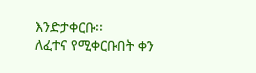እንድታቀርቡ፡፡
ለፈተና የሚቀርቡበት ቀን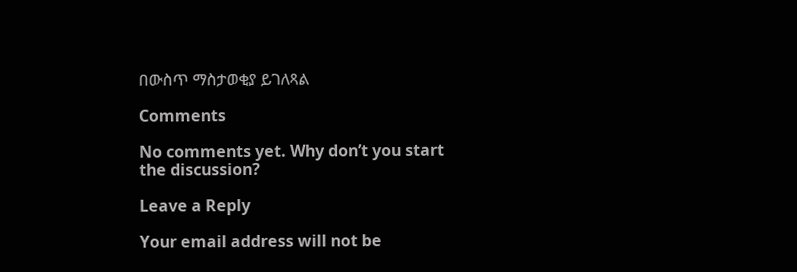በውስጥ ማስታወቂያ ይገለጻል

Comments

No comments yet. Why don’t you start the discussion?

Leave a Reply

Your email address will not be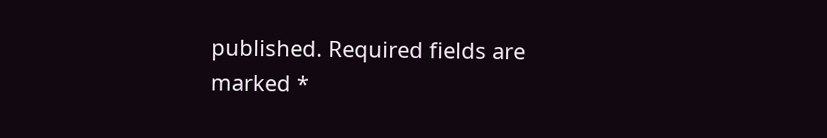published. Required fields are marked *